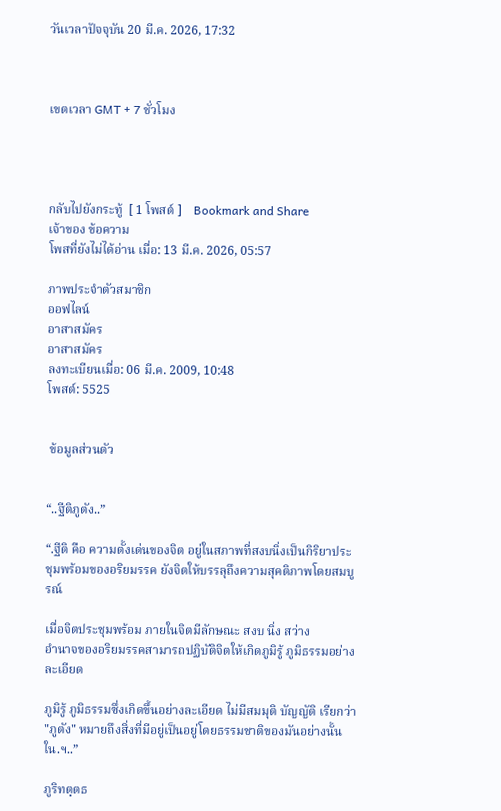วันเวลาปัจจุบัน 20 มี.ค. 2026, 17:32



เขตเวลา GMT + 7 ชั่วโมง




กลับไปยังกระทู้  [ 1 โพสต์ ]    Bookmark and Share
เจ้าของ ข้อความ
โพสที่ยังไม่ได้อ่าน เมื่อ: 13 มี.ค. 2026, 05:57

ภาพประจำตัวสมาชิก
ออฟไลน์
อาสาสมัคร
อาสาสมัคร
ลงทะเบียนเมื่อ: 06 มี.ค. 2009, 10:48
โพสต์: 5525


 ข้อมูลส่วนตัว


“..ฐีติภูตัง..”

“.ฐีติ คือ ความตั้งเด่นของจิต อยู่ในสภาพที่สงบนิ่งเป็นกิริยาประชุมพร้อมของอริยมรรค ยังจิตให้บรรลุถึงความสุคติภาพโดยสมบูรณ์

เมื่อจิตประชุมพร้อม ภายในจิตมีลักษณะ สงบ นิ่ง สว่าง
อำนาจของอริยมรรคสามารถปฏิบัติจิตให้เกิดภูมิรู้ ภูมิธรรมอย่างละเอียด

ภูมิรู้ ภูมิธรรมซึ่งเกิดขึ้นอย่างละเอียด ไม่มีสมมุติ บัญญัติ เรียกว่า "ภูตัง" หมายถึงสิ่งที่มีอยู่เป็นอยู่โดยธรรมชาติของมันอย่างนั้นใน.ฯ..”

ภูริทตฺตธ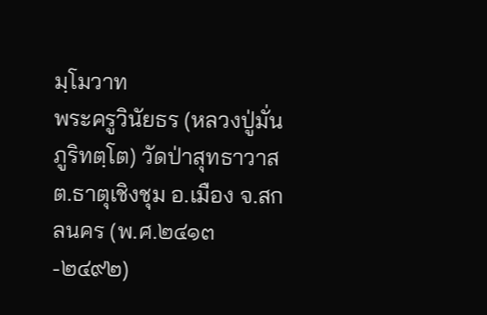มฺโมวาท
พระครูวินัยธร (หลวงปู่มั่น ภูริทตฺโต) วัดป่าสุทธาวาส ต.ธาตุเชิงชุม อ.เมือง จ.สกลนคร (พ.ศ.๒๔๑๓-๒๔๙๒)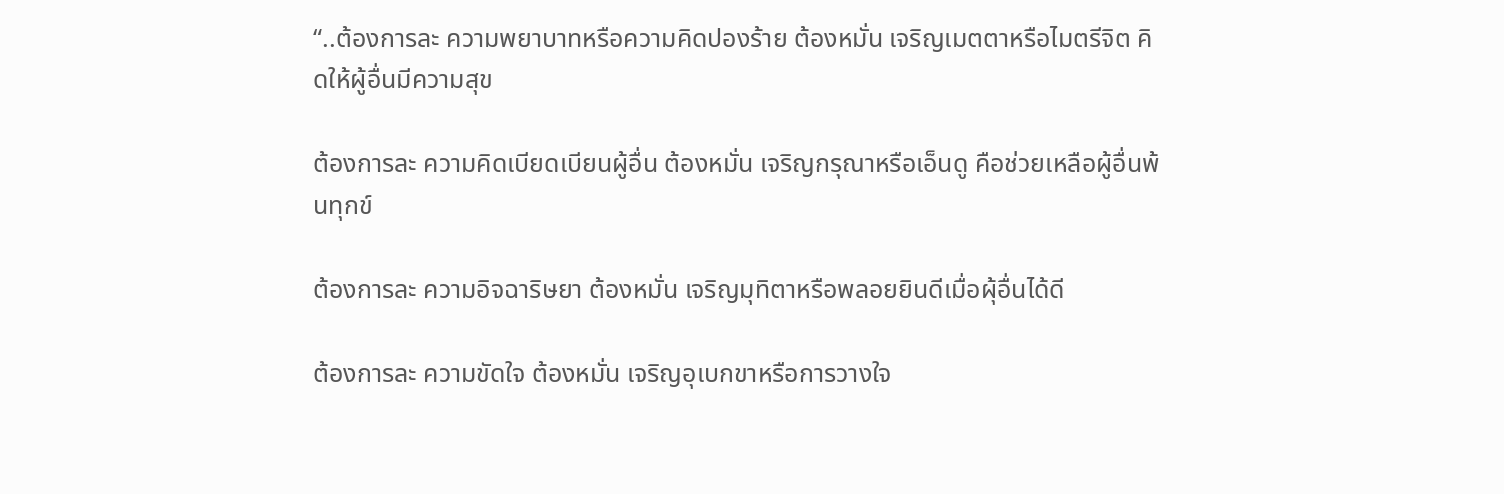“..ต้องการละ ความพยาบาทหรือความคิดปองร้าย ต้องหมั่น เจริญเมตตาหรือไมตรีจิต คิดให้ผู้อื่นมีความสุข

ต้องการละ ความคิดเบียดเบียนผู้อื่น ต้องหมั่น เจริญกรุณาหรือเอ็นดู คือช่วยเหลือผู้อื่นพ้นทุกข์

ต้องการละ ความอิจฉาริษยา ต้องหมั่น เจริญมุทิตาหรือพลอยยินดีเมื่อผุ้อื่นได้ดี

ต้องการละ ความขัดใจ ต้องหมั่น เจริญอุเบกขาหรือการวางใจ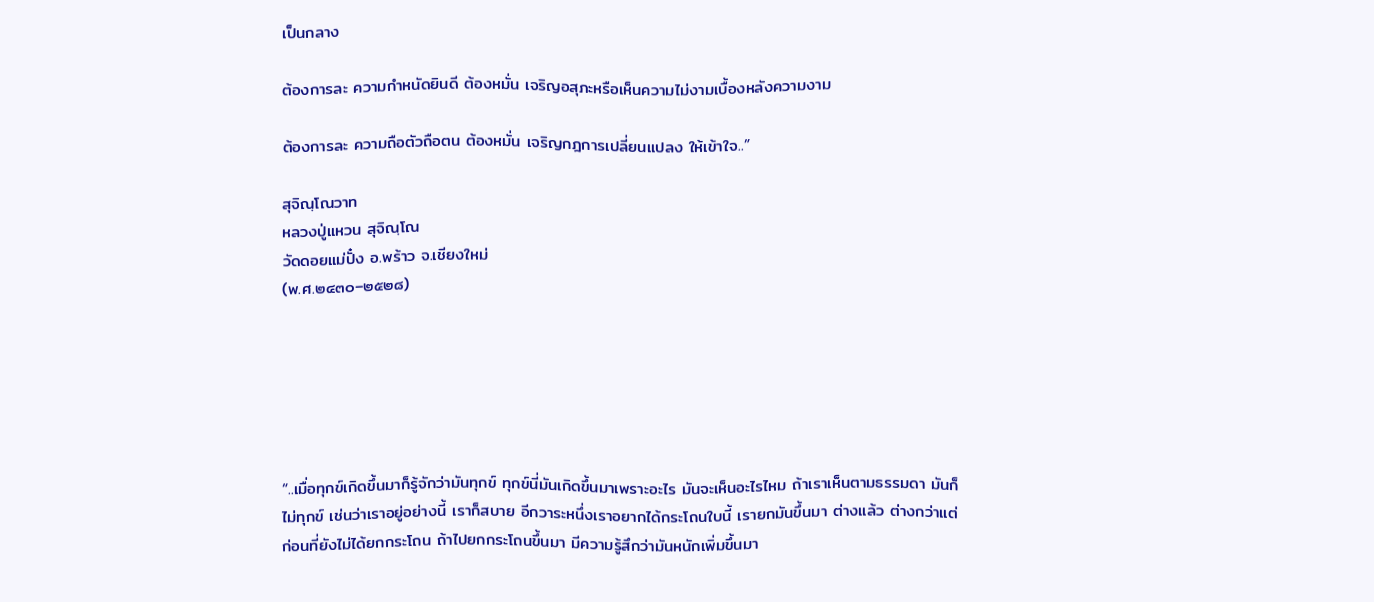เป็นกลาง

ต้องการละ ความกำหนัดยินดี ต้องหมั่น เจริญอสุภะหรือเห็นความไม่งามเบื้องหลังความงาม

ต้องการละ ความถือตัวถือตน ต้องหมั่น เจริญกฎการเปลี่ยนแปลง ให้เข้าใจ..”

สุจิณฺโณวาท
หลวงปู่แหวน สุจิณฺโณ
วัดดอยแม่ปั๋ง อ.พร้าว จ.เชียงใหม่
(พ.ศ.๒๔๓๐–๒๕๒๘)






“..เมื่อทุกข์เกิดขึ้นมาก็รู้จักว่ามันทุกข์ ทุกข์นี่มันเกิดขึ้นมาเพราะอะไร มันจะเห็นอะไรไหม ถ้าเราเห็นตามธรรมดา มันก็ไม่ทุกข์ เช่นว่าเราอยู่อย่างนี้ เราก็สบาย อีกวาระหนึ่งเราอยากได้กระโถนใบนี้ เรายกมันขึ้นมา ต่างแล้ว ต่างกว่าแต่ก่อนที่ยังไม่ได้ยกกระโถน ถ้าไปยกกระโถนขึ้นมา มีความรู้สึกว่ามันหนักเพิ่มขึ้นมา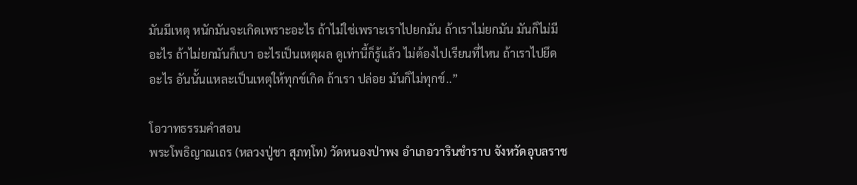มันมีเหตุ หนักมันจะเกิดเพราะอะไร ถ้าไม่ใช่เพราะเราไปยกมัน ถ้าเราไม่ยกมัน มันก็ไม่มีอะไร ถ้าไม่ยกมันก็เบา อะไรเป็นเหตุผล ดูเท่านี้ก็รู้แล้ว ไม่ต้องไปเรียนที่ไหน ถ้าเราไปยึดอะไร อันนั้นแหละเป็นเหตุให้ทุกข์เกิด ถ้าเรา ปล่อย มันก็ไม่ทุกข์..”

โอวาทธรรมคำสอน
พระโพธิญาณเถร (หลวงปู่ชา สุภทฺโท) วัดหนองป่าพง อำเภอวารินชำราบ จังหวัดอุบลราช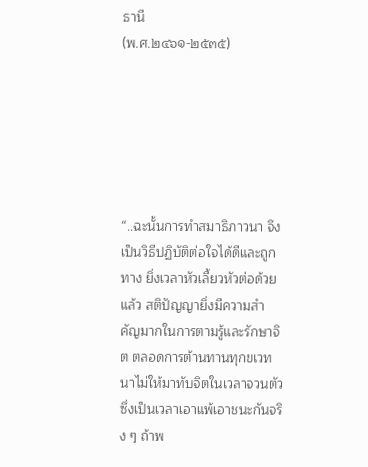ธานี
(พ.ศ.๒๔๖๑-๒๕๓๕)






“..ฉะนั้นการทำสมาธิภาวนา จึงเป็นวิธีปฏิบัติต่อใจได้ดีและถูกทาง ยิ่งเวลาหัวเลี้ยวหัวต่อด้วยแล้ว สติปัญญายิ่งมีความสำคัญมากในการตามรู้และรักษาจิต ตลอดการต้านทานทุกขเวทนาไม่ให้มาทับจิตในเวลาจวนตัว ซึ่งเป็นเวลาเอาแพ้เอาชนะกันจริง ๆ ถ้าพ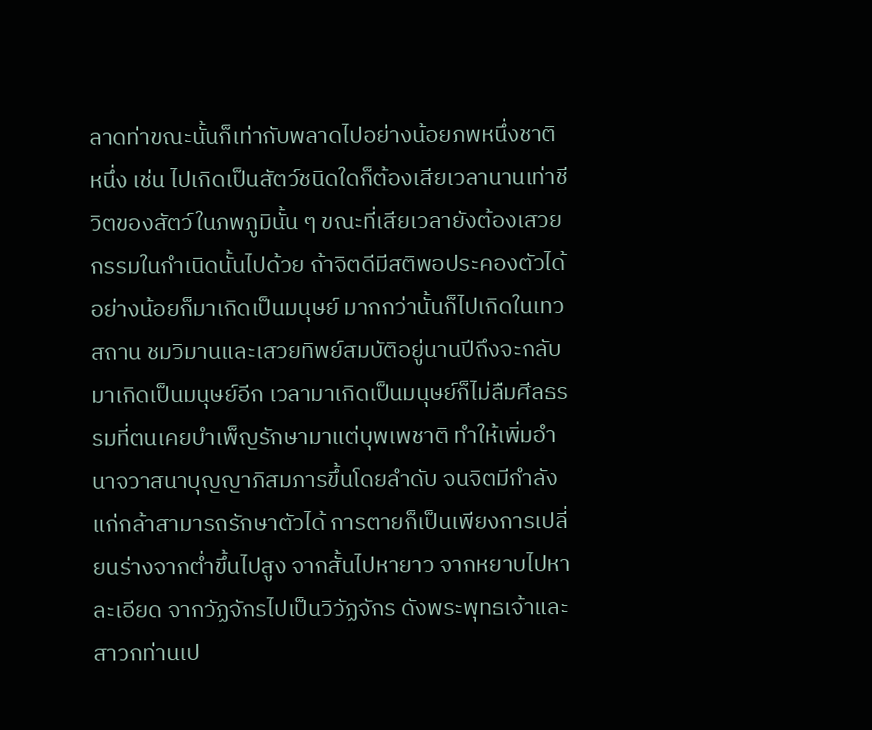ลาดท่าขณะนั้นก็เท่ากับพลาดไปอย่างน้อยภพหนึ่งชาติหนึ่ง เช่น ไปเกิดเป็นสัตว์ชนิดใดก็ต้องเสียเวลานานเท่าชีวิตของสัตว์ในภพภูมินั้น ๆ ขณะที่เสียเวลายังต้องเสวยกรรมในกำเนิดนั้นไปด้วย ถ้าจิตดีมีสติพอประคองตัวได้ อย่างน้อยก็มาเกิดเป็นมนุษย์ มากกว่านั้นก็ไปเกิดในเทวสถาน ชมวิมานและเสวยทิพย์สมบัติอยู่นานปีถึงจะกลับมาเกิดเป็นมนุษย์อีก เวลามาเกิดเป็นมนุษย์ก็ไม่ลืมศีลธรรมที่ตนเคยบำเพ็ญรักษามาแต่บุพเพชาติ ทำให้เพิ่มอำนาจวาสนาบุญญาภิสมภารขึ้นโดยลำดับ จนจิตมีกำลังแก่กล้าสามารถรักษาตัวได้ การตายก็เป็นเพียงการเปลี่ยนร่างจากต่ำขึ้นไปสูง จากสั้นไปหายาว จากหยาบไปหาละเอียด จากวัฏจักรไปเป็นวิวัฏจักร ดังพระพุทธเจ้าและสาวกท่านเป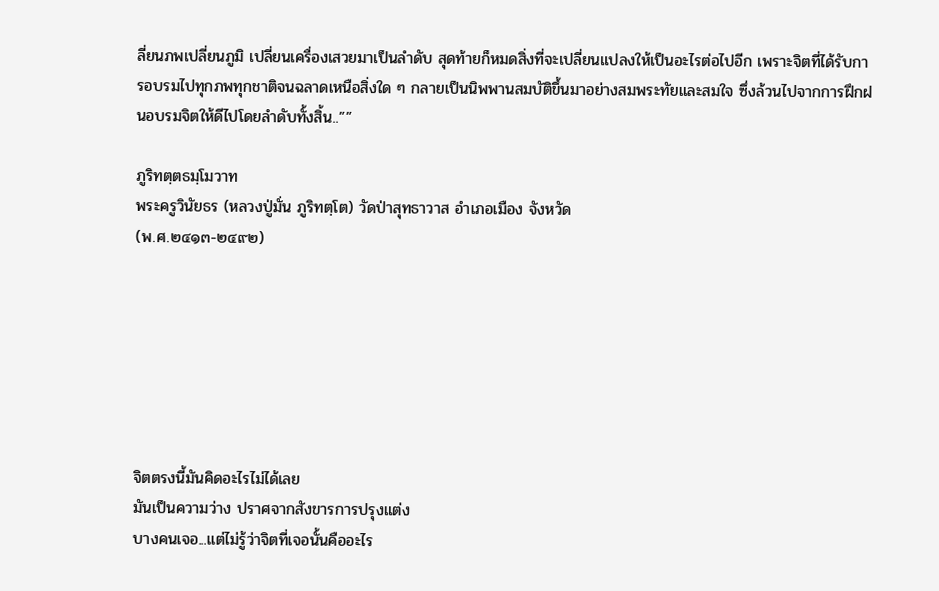ลี่ยนภพเปลี่ยนภูมิ เปลี่ยนเครื่องเสวยมาเป็นลำดับ สุดท้ายก็หมดสิ่งที่จะเปลี่ยนแปลงให้เป็นอะไรต่อไปอีก เพราะจิตที่ได้รับการอบรมไปทุกภพทุกชาติจนฉลาดเหนือสิ่งใด ๆ กลายเป็นนิพพานสมบัติขึ้นมาอย่างสมพระทัยและสมใจ ซึ่งล้วนไปจากการฝึกฝนอบรมจิตให้ดีไปโดยลำดับทั้งสิ้น..””

ภูริทตฺตธมฺโมวาท
พระครูวินัยธร (หลวงปู่มั่น ภูริทตฺโต) วัดป่าสุทธาวาส อำเภอเมือง จังหวัด
(พ.ศ.๒๔๑๓-๒๔๙๒)







จิตตรงนี้มันคิดอะไรไม่ได้เลย
มันเป็นความว่าง ปราศจากสังขารการปรุงแต่ง
บางคนเจอ...แต่ไม่รู้ว่าจิตที่เจอนั้นคืออะไร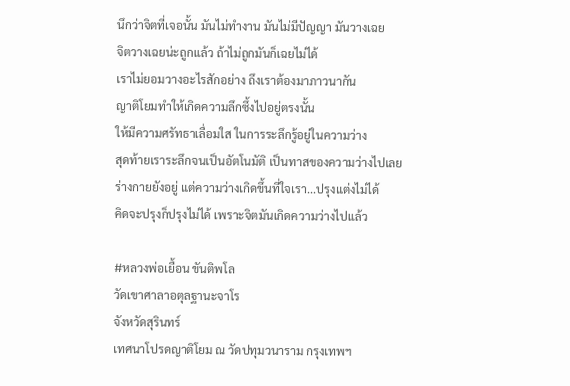นึกว่าจิตที่เจอนั้น มันไม่ทำงาน มันไม่มีปัญญา มันวางเฉย
จิตวางเฉยน่ะถูกแล้ว ถ้าไม่ถูกมันก็เฉยไม่ได้
เราไม่ยอมวางอะไรสักอย่าง ถึงเราต้องมาภาวนากัน
ญาติโยมทำให้เกิดความลึกซึ้งไปอยู่ตรงนั้น
ให้มีความศรัทธาเลื่อมใส ในการระลึกรู้อยู่ในความว่าง
สุดท้ายเราระลึกจนเป็นอัตโนมัติ เป็นทาสของความว่างไปเลย
ร่างกายยังอยู่ แต่ความว่างเกิดขึ้นที่ใจเรา...ปรุงแต่งไม่ได้
คิดจะปรุงก็ปรุงไม่ได้ เพราะจิตมันเกิดความว่างไปแล้ว

#หลวงพ่อเยื้อน ขันติพโล
วัดเขาศาลาอตุลฐานะจาโร
จังหวัดสุรินทร์
เทศนาโปรดญาติโยม ณ วัดปทุมวนาราม กรุงเทพฯ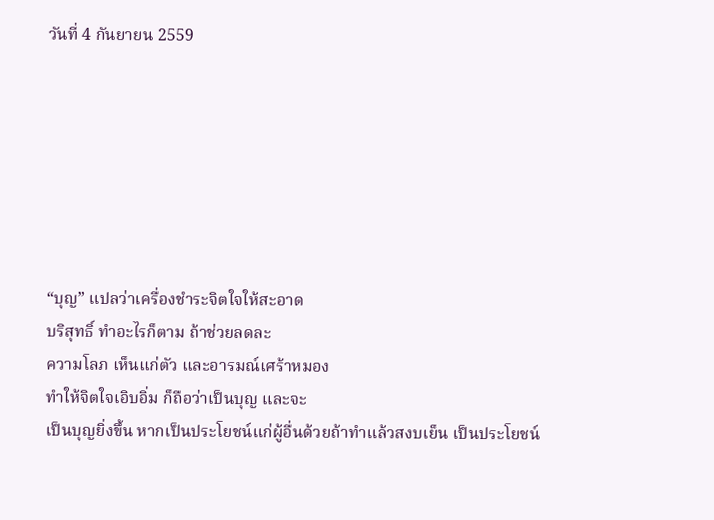วันที่ 4 กันยายน 2559







“บุญ” แปลว่าเครื่องชำระจิตใจให้สะอาด
บริสุทธิ์ ทำอะไรก็ตาม ถ้าช่วยลดละ
ความโลภ เห็นแก่ตัว และอารมณ์เศร้าหมอง
ทำให้จิตใจเอิบอิ่ม ก็ถือว่าเป็นบุญ และจะ
เป็นบุญยิ่งขึ้น หากเป็นประโยชน์แก่ผู้อื่นด้วยถ้าทำแล้วสงบเย็น เป็นประโยชน์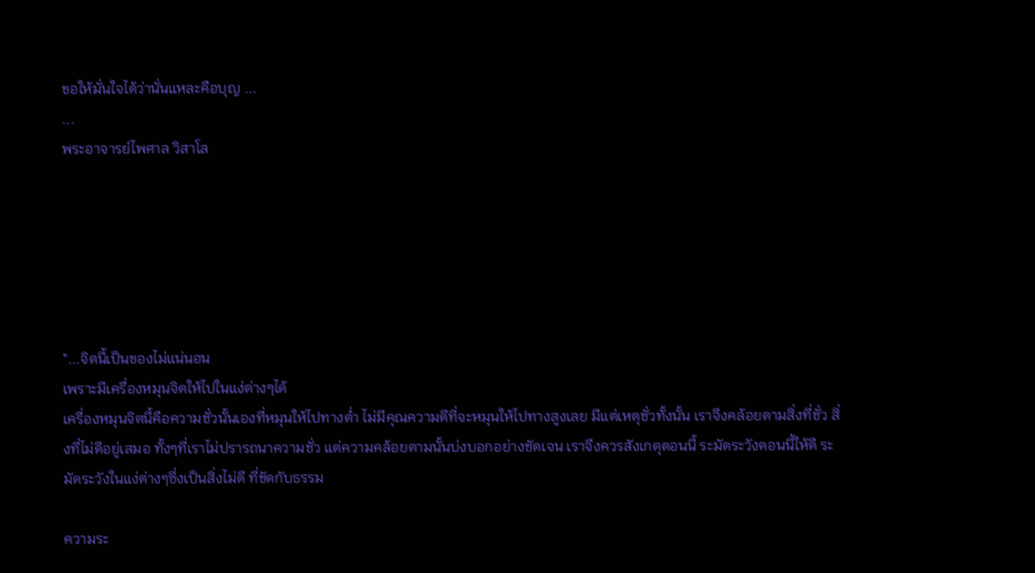ขอให้มั่นใจได้ว่านั่นแหละคือบุญ ...
...
พระอาจารย์ไพศาล วิสาโล






"...จิตนี้เป็นของไม่แน่นอน
เพราะมีเครื่องหมุนจิตให้ไปในแง่ต่างๆได้
เครื่องหมุนจิตนี้คือความชั่วนั้นเองที่หมุนให้ไปทางต่ำ ไม่มีคุณความดีที่จะหมุนให้ไปทางสูงเลย มีแต่เหตุชั่วทั้งนั้น เราจึงคล้อยตามสิ่งที่ชั่ว สิ่งที่ไม่ดีอยู่เสมอ ทั้งๆที่เราไม่ปรารถนาความชั่ว แต่ความคล้อยตามนั้นบ่งบอกอย่างชัดเจน เราจึงควรสังเกตุตอนนี้ ระมัดระวังตอนนี้ให้ดี ระมัดระวังในแง่ต่างๆซึ่งเป็นสิ่งไม่ดี ที่ขัดกับธรรม

ความระ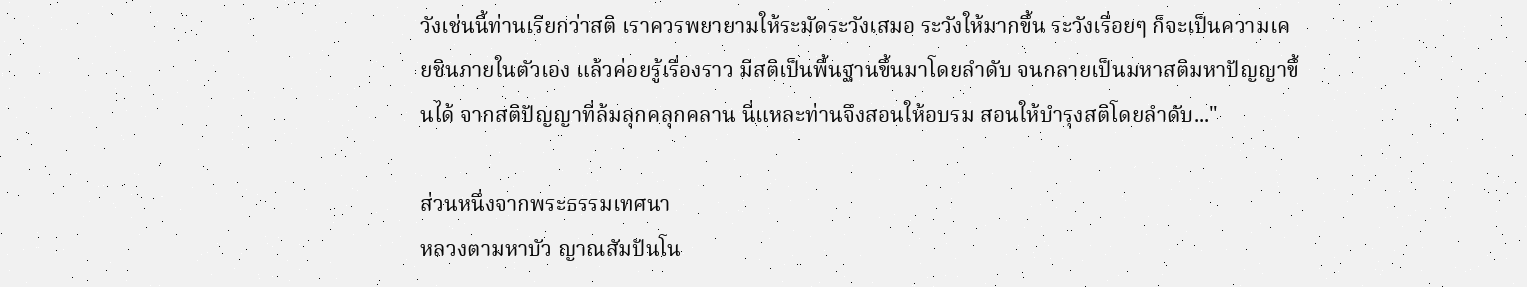วังเช่นนี้ท่านเรียกว่าสติ เราควรพยายามให้ระมัดระวังเสมอ ระวังให้มากขึ้น ระวังเรื่อยๆ ก็จะเป็นความเคยชินภายในตัวเอง แล้วค่อยรู้เรื่องราว มีสติเป็นพื้นฐานขึ้นมาโดยลำดับ จนกลายเป็นมหาสติมหาปัญญาขึ้นได้ จากสติปัญญาที่ล้มลุกคลุกคลาน นี่แหละท่านจึงสอนให้อบรม สอนให้บำรุงสติโดยลำดับ..."

ส่วนหนึ่งจากพระธรรมเทศนา
หลวงตามหาบัว ญาณสัมปันโน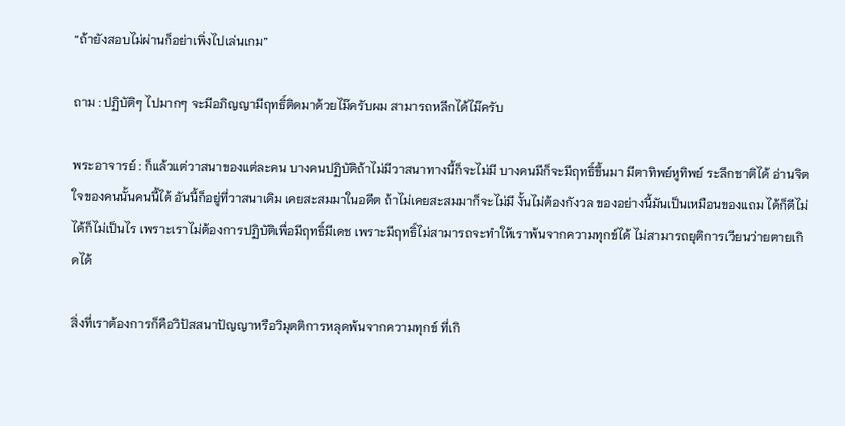“ถ้ายังสอบไม่ผ่านก็อย่าเพิ่งไปเล่นเกม”

ถาม : ปฏิบัติๆ ไปมากๆ จะมีอภิญญามีฤทธิ์ติดมาด้วยไม๊ครับผม สามารถหลีกได้ไม๊ครับ

พระอาจารย์ : ก็แล้วแต่วาสนาของแต่ละคน บางคนปฏิบัติถ้าไม่มีวาสนาทางนี้ก็จะไม่มี บางคนมีก็จะมีฤทธิ์ขึ้นมา มีตาทิพย์หูทิพย์ ระลึกชาติได้ อ่านจิตใจของคนนั้นคนนี้ได้ อันนี้ก็อยู่ที่วาสนาเดิม เคยสะสมมาในอดีต ถ้าไม่เคยสะสมมาก็จะไม่มี งั้นไม่ต้องกังวล ของอย่างนี้มันเป็นเหมือนของแถม ได้ก็ดีไม่ได้ก็ไม่เป็นไร เพราะเราไม่ต้องการปฏิบัติเพื่อมีฤทธิ์มีเดช เพราะมีฤทธิ์ไม่สามารถจะทำให้เราพ้นจากความทุกข์ได้ ไม่สามารถยุติการเวียนว่ายตายเกิดได้

สิ่งที่เราต้องการก็คือวิปัสสนาปัญญาหรือวิมุตติการหลุดพ้นจากความทุกข์ ที่เกิ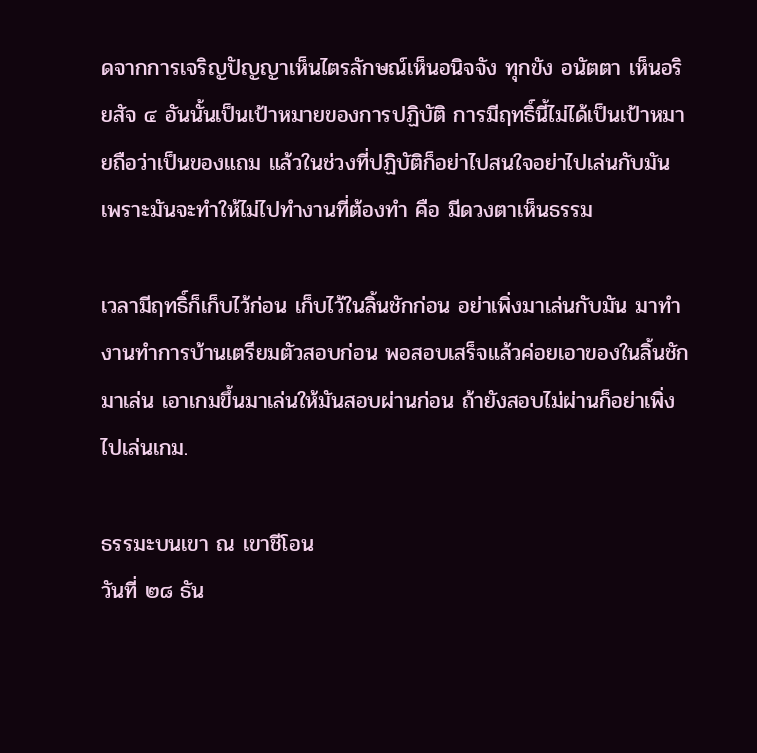ดจากการเจริญปัญญาเห็นไตรลักษณ์เห็นอนิจจัง ทุกขัง อนัตตา เห็นอริยสัจ ๔ อันนั้นเป็นเป้าหมายของการปฏิบัติ การมีฤทธิ์นี้ไม่ได้เป็นเป้าหมายถือว่าเป็นของแถม แล้วในช่วงที่ปฏิบัติก็อย่าไปสนใจอย่าไปเล่นกับมัน เพราะมันจะทำให้ไม่ไปทำงานที่ต้องทำ คือ มีดวงตาเห็นธรรม

เวลามีฤทธิ์ก็เก็บไว้ก่อน เก็บไว้ในลิ้นชักก่อน อย่าเพิ่งมาเล่นกับมัน มาทำงานทำการบ้านเตรียมตัวสอบก่อน พอสอบเสร็จแล้วค่อยเอาของในลิ้นชักมาเล่น เอาเกมขึ้นมาเล่นให้มันสอบผ่านก่อน ถ้ายังสอบไม่ผ่านก็อย่าเพิ่งไปเล่นเกม.

ธรรมะบนเขา ณ เขาชีโอน
วันที่ ๒๘ ธัน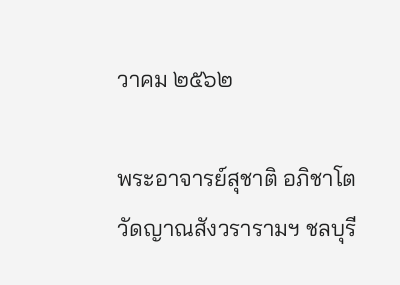วาคม ๒๕๖๒

พระอาจารย์สุชาติ อภิชาโต
วัดญาณสังวรารามฯ ชลบุรี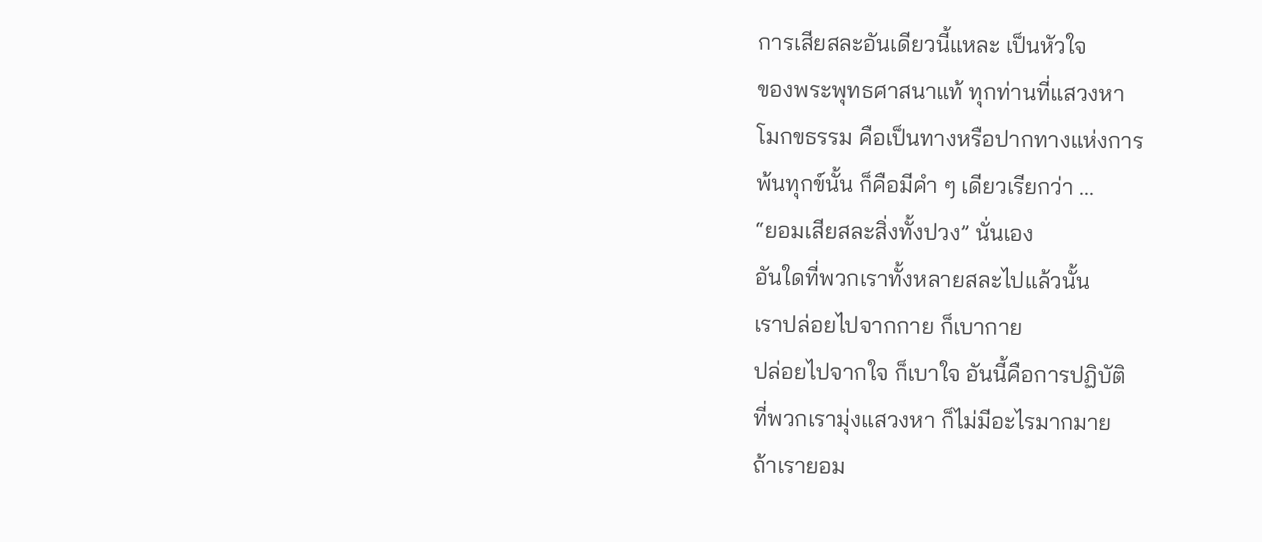การเสียสละอันเดียวนี้แหละ เป็นหัวใจ
ของพระพุทธศาสนาแท้ ทุกท่านที่แสวงหา
โมกขธรรม คือเป็นทางหรือปากทางแห่งการ
พ้นทุกข์นั้น ก็คือมีคำ ๆ เดียวเรียกว่า ...
“ยอมเสียสละสิ่งทั้งปวง” นั่นเอง
อันใดที่พวกเราทั้งหลายสละไปแล้วนั้น
เราปล่อยไปจากกาย ก็เบากาย
ปล่อยไปจากใจ ก็เบาใจ อันนี้คือการปฏิบัติ
ที่พวกเรามุ่งแสวงหา ก็ไม่มีอะไรมากมาย
ถ้าเรายอม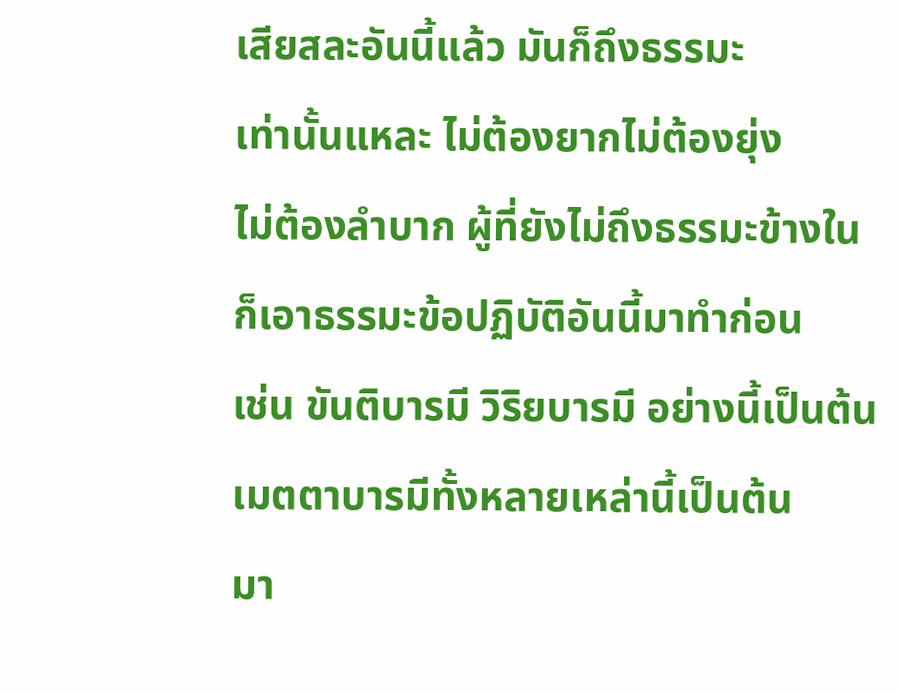เสียสละอันนี้แล้ว มันก็ถึงธรรมะ
เท่านั้นแหละ ไม่ต้องยากไม่ต้องยุ่ง
ไม่ต้องลำบาก ผู้ที่ยังไม่ถึงธรรมะข้างใน
ก็เอาธรรมะข้อปฏิบัติอันนี้มาทำก่อน
เช่น ขันติบารมี วิริยบารมี อย่างนี้เป็นต้น
เมตตาบารมีทั้งหลายเหล่านี้เป็นต้น
มา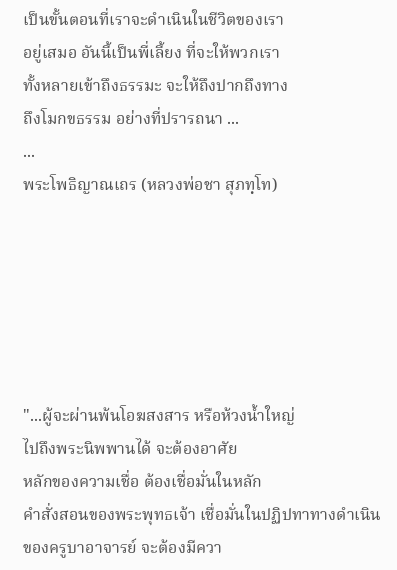เป็นขั้นตอนที่เราจะดำเนินในชีวิตของเรา
อยู่เสมอ อันนี้เป็นพี่เลี้ยง ที่จะให้พวกเรา
ทั้งหลายเข้าถึงธรรมะ จะให้ถึงปากถึงทาง
ถึงโมกขธรรม อย่างที่ปรารถนา ...
...
พระโพธิญาณเถร (หลวงพ่อชา สุภทฺโท)






"...ผู้จะผ่านพ้นโอฆสงสาร หรือห้วงน้ำใหญ่
ไปถึงพระนิพพานได้ จะต้องอาศัย
หลักของความเชื่อ ต้องเชื่อมั่นในหลัก
คำสั่งสอนของพระพุทธเจ้า เชื่อมั่นในปฏิปทาทางดำเนินของครูบาอาจารย์ จะต้องมีควา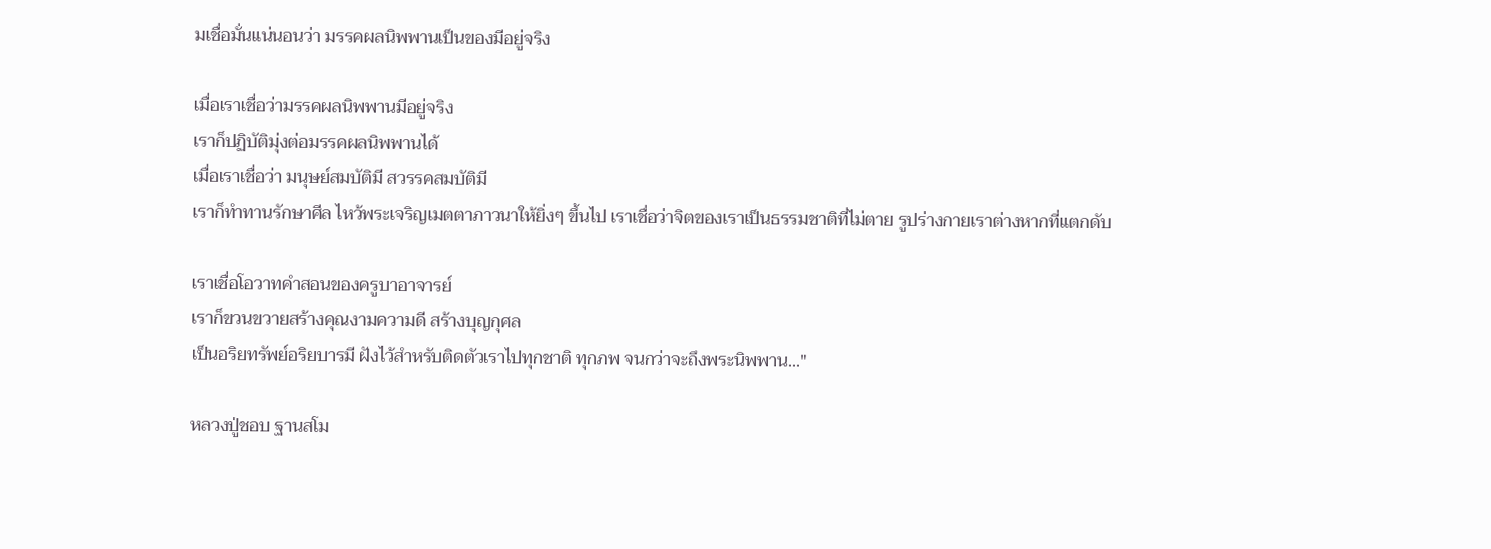มเชื่อมั่นแน่นอนว่า มรรคผลนิพพานเป็นของมีอยู่จริง

เมื่อเราเชื่อว่ามรรคผลนิพพานมีอยู่จริง
เราก็ปฏิบัติมุ่งต่อมรรคผลนิพพานได้
เมื่อเราเชื่อว่า มนุษย์สมบัติมี สวรรคสมบัติมี
เราก็ทำทานรักษาศีล ไหว้พระเจริญเมตตาภาวนาให้ยิ่งๆ ขึ้นไป เราเชื่อว่าจิตของเราเป็นธรรมชาติที่ไม่ตาย รูปร่างกายเราต่างหากที่แตกดับ

เราเชื่อโอวาทคำสอนของครูบาอาจารย์
เราก็ขวนขวายสร้างคุณงามความดี สร้างบุญกุศล
เป็นอริยทรัพย์อริยบารมี ฝังไว้สำหรับติดตัวเราไปทุกชาติ ทุกภพ จนกว่าจะถึงพระนิพพาน..."

หลวงปู่ชอบ ฐานสโม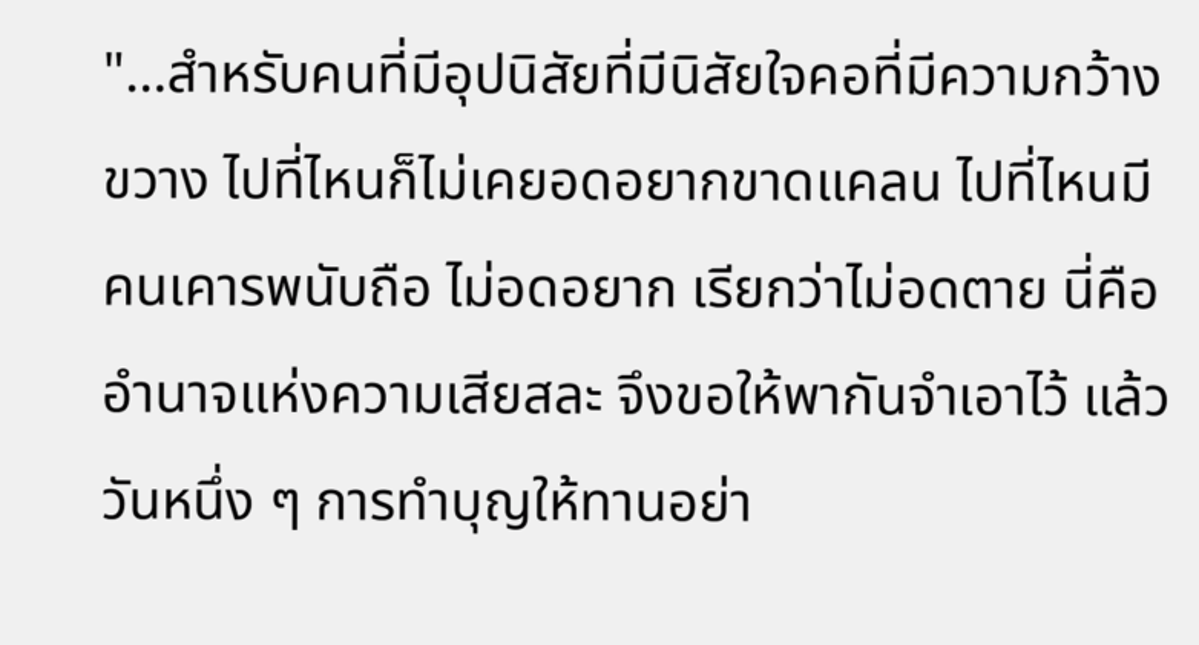"...สำหรับคนที่มีอุปนิสัยที่มีนิสัยใจคอที่มีความกว้างขวาง ไปที่ไหนก็ไม่เคยอดอยากขาดแคลน ไปที่ไหนมีคนเคารพนับถือ ไม่อดอยาก เรียกว่าไม่อดตาย นี่คืออำนาจแห่งความเสียสละ จึงขอให้พากันจำเอาไว้ แล้ววันหนึ่ง ๆ การทำบุญให้ทานอย่า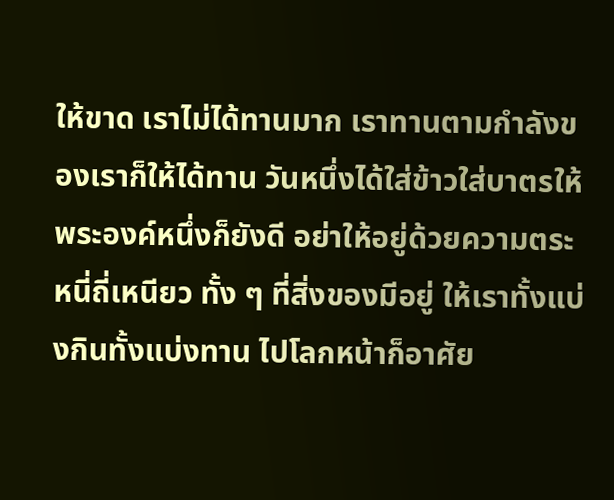ให้ขาด เราไม่ได้ทานมาก เราทานตามกำลังของเราก็ให้ได้ทาน วันหนึ่งได้ใส่ข้าวใส่บาตรให้พระองค์หนึ่งก็ยังดี อย่าให้อยู่ด้วยความตระหนี่ถี่เหนียว ทั้ง ๆ ที่สิ่งของมีอยู่ ให้เราทั้งแบ่งกินทั้งแบ่งทาน ไปโลกหน้าก็อาศัย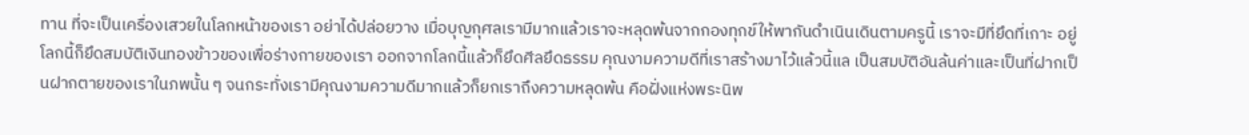ทาน ที่จะเป็นเครื่องเสวยในโลกหน้าของเรา อย่าได้ปล่อยวาง เมื่อบุญกุศลเรามีมากแล้วเราจะหลุดพ้นจากกองทุกข์ให้พากันดำเนินเดินตามครูนี้ เราจะมีที่ยึดที่เกาะ อยู่โลกนี้ก็ยึดสมบัติเงินทองข้าวของเพื่อร่างกายของเรา ออกจากโลกนี้แล้วก็ยึดศีลยึดธรรม คุณงามความดีที่เราสร้างมาไว้แล้วนี้แล เป็นสมบัติอันล้นค่าและเป็นที่ฝากเป็นฝากตายของเราในภพนั้น ๆ จนกระทั่งเรามีคุณงามความดีมากแล้วก็ยกเราถึงความหลุดพ้น คือฝั่งแห่งพระนิพ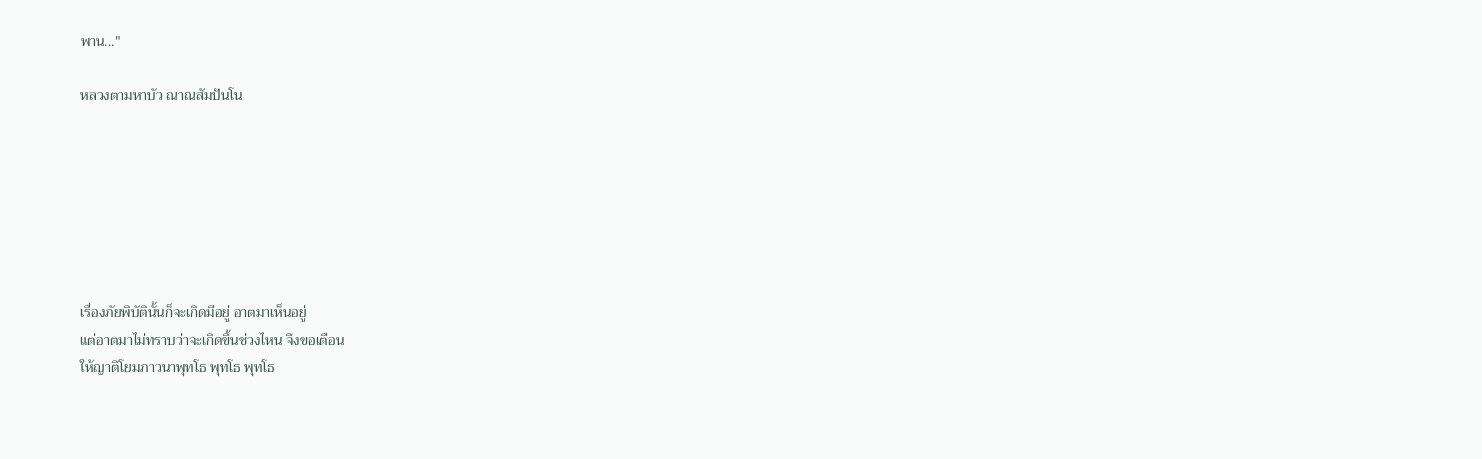พาน..."

หลวงตามหาบัว ณาณสัมปันโน







เรื่องภัยพิบัตินั้นก็จะเกิดมีอยู่ อาตมาเห็นอยู่
แต่อาตมาไม่ทราบว่าจะเกิดขึ้นช่วงไหน จึงขอเตือน
ให้ญาติโยมภาวนาพุทโธ พุทโธ พุทโธ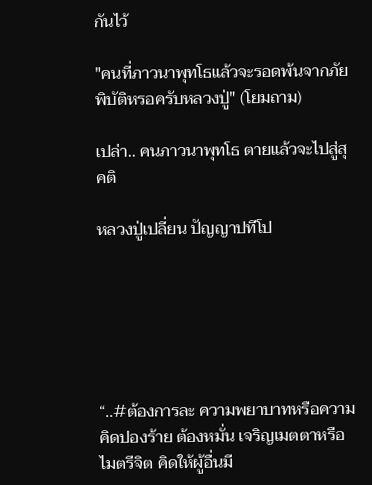กันไว้

"คนที่ภาวนาพุทโธแล้วจะรอดพ้นจากภัยพิบัติหรอครับหลวงปู่" (โยมถาม)

เปล่า.. คนภาวนาพุทโธ ตายแล้วจะไปสู่สุคติ

หลวงปู่เปลี่ยน ปัญญาปทีโป






“..#ต้องการละ ความพยาบาทหรือความคิดปองร้าย ต้องหมั่น เจริญเมตตาหรือไมตรีจิต คิดให้ผู้อื่นมี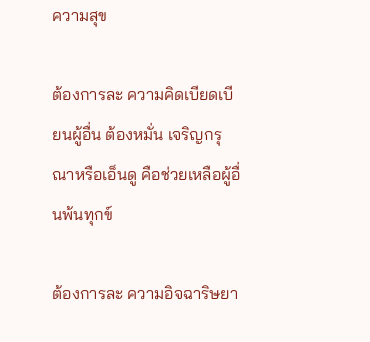ความสุข

ต้องการละ ความคิดเบียดเบียนผู้อื่น ต้องหมั่น เจริญกรุณาหรือเอ็นดู คือช่วยเหลือผู้อื่นพ้นทุกข์

ต้องการละ ความอิจฉาริษยา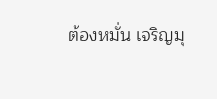ต้องหมั่น เจริญมุ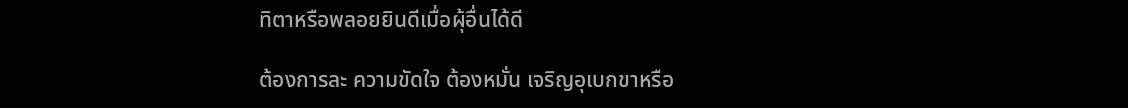ทิตาหรือพลอยยินดีเมื่อผุ้อื่นได้ดี

ต้องการละ ความขัดใจ ต้องหมั่น เจริญอุเบกขาหรือ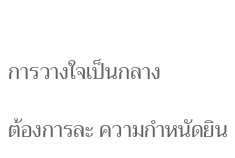การวางใจเป็นกลาง

ต้องการละ ความกำหนัดยิน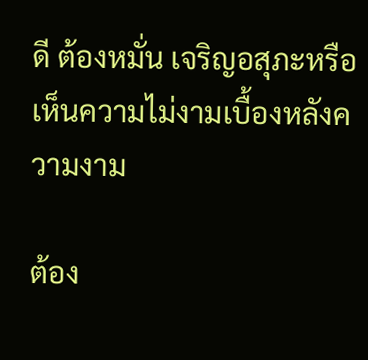ดี ต้องหมั่น เจริญอสุภะหรือเห็นความไม่งามเบื้องหลังความงาม

ต้อง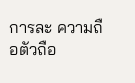การละ ความถือตัวถือ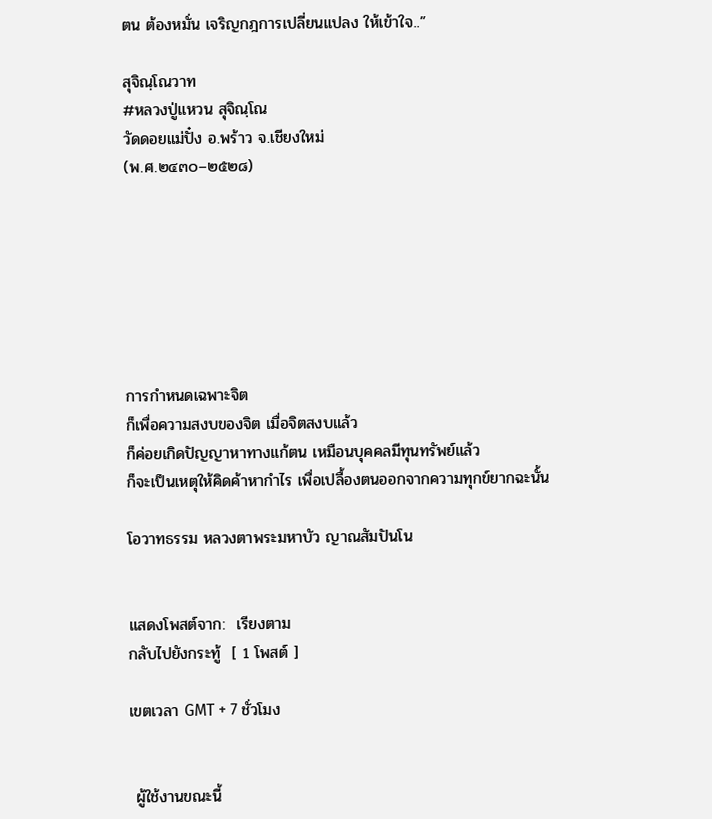ตน ต้องหมั่น เจริญกฎการเปลี่ยนแปลง ให้เข้าใจ..”

สุจิณฺโณวาท
#หลวงปู่แหวน สุจิณฺโณ
วัดดอยแม่ปั๋ง อ.พร้าว จ.เชียงใหม่
(พ.ศ.๒๔๓๐–๒๕๒๘)







การกำหนดเฉพาะจิต
ก็เพื่อความสงบของจิต เมื่อจิตสงบแล้ว
ก็ค่อยเกิดปัญญาหาทางแก้ตน เหมือนบุคคลมีทุนทรัพย์แล้ว
ก็จะเป็นเหตุให้คิดค้าหากำไร เพื่อเปลื้องตนออกจากความทุกข์ยากฉะนั้น

โอวาทธรรม หลวงตาพระมหาบัว ญาณสัมปันโน


แสดงโพสต์จาก:  เรียงตาม
กลับไปยังกระทู้  [ 1 โพสต์ ]

เขตเวลา GMT + 7 ชั่วโมง


 ผู้ใช้งานขณะนี้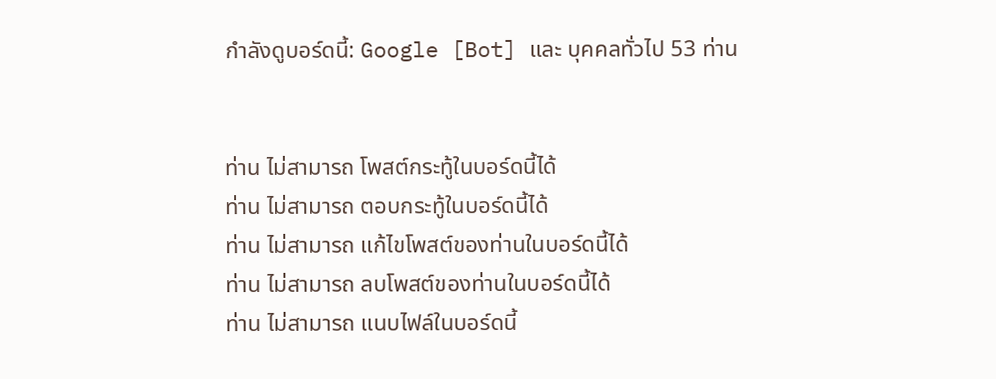กำลังดูบอร์ดนี้: Google [Bot] และ บุคคลทั่วไป 53 ท่าน


ท่าน ไม่สามารถ โพสต์กระทู้ในบอร์ดนี้ได้
ท่าน ไม่สามารถ ตอบกระทู้ในบอร์ดนี้ได้
ท่าน ไม่สามารถ แก้ไขโพสต์ของท่านในบอร์ดนี้ได้
ท่าน ไม่สามารถ ลบโพสต์ของท่านในบอร์ดนี้ได้
ท่าน ไม่สามารถ แนบไฟล์ในบอร์ดนี้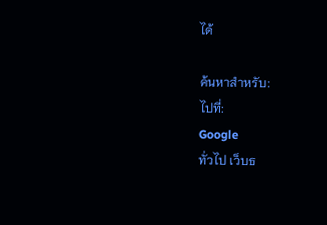ได้

ค้นหาสำหรับ:
ไปที่:
Google
ทั่วไป เว็บธ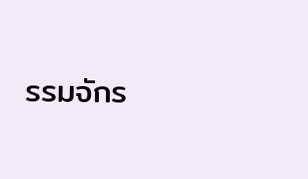รรมจักร